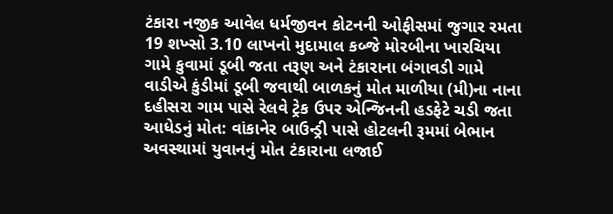ટંકારા નજીક આવેલ ધર્મજીવન કોટનની ઓફીસમાં જુગાર રમતા 19 શખ્સો 3.10 લાખનો મુદામાલ કબ્જે મોરબીના ખારચિયા ગામે કુવામાં ડૂબી જતા તરૂણ અને ટંકારાના બંગાવડી ગામે વાડીએ કુંડીમાં ડૂબી જવાથી બાળકનું મોત માળીયા (મી)ના નાના દહીસરા ગામ પાસે રેલવે ટ્રેક ઉપર એન્જિનની હડફેટે ચડી જતા આધેડનું મોત: વાંકાનેર બાઉન્ડ્રી પાસે હોટલની રૂમમાં બેભાન અવસ્થામાં યુવાનનું મોત ટંકારાના લજાઈ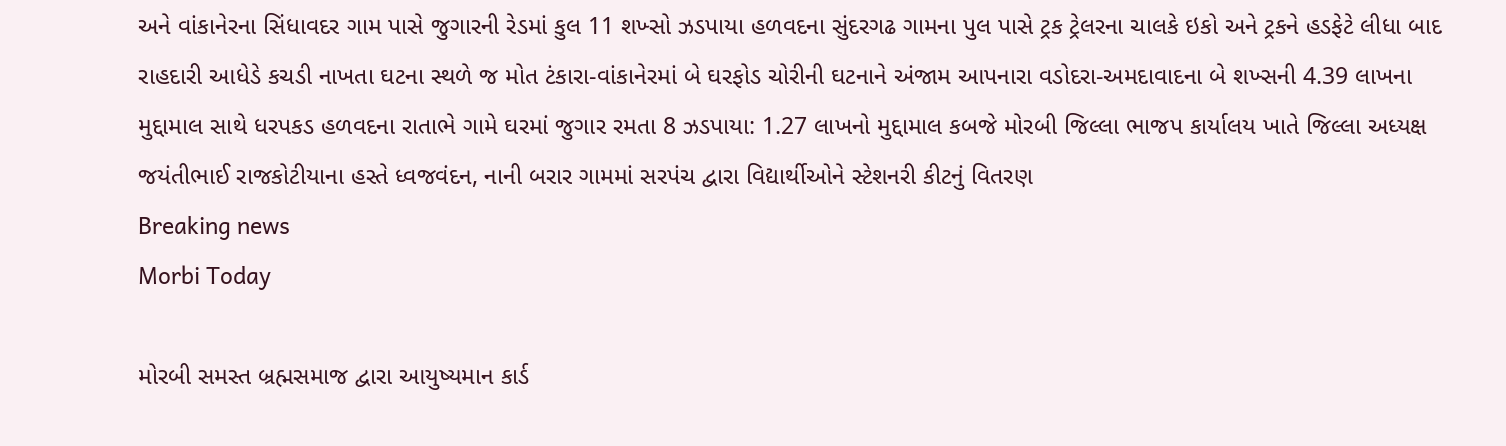અને વાંકાનેરના સિંધાવદર ગામ પાસે જુગારની રેડમાં કુલ 11 શખ્સો ઝડપાયા હળવદના સુંદરગઢ ગામના પુલ પાસે ટ્રક ટ્રેલરના ચાલકે ઇકો અને ટ્રકને હડફેટે લીધા બાદ રાહદારી આધેડે કચડી નાખતા ઘટના સ્થળે જ મોત ટંકારા-વાંકાનેરમાં બે ઘરફોડ ચોરીની ઘટનાને અંજામ આપનારા વડોદરા-અમદાવાદના બે શખ્સની 4.39 લાખના મુદ્દામાલ સાથે ધરપકડ હળવદના રાતાભે ગામે ઘરમાં જુગાર રમતા 8 ઝડપાયા: 1.27 લાખનો મુદ્દામાલ કબજે મોરબી જિલ્લા ભાજપ કાર્યાલય ખાતે જિલ્લા અધ્યક્ષ જયંતીભાઈ રાજકોટીયાના હસ્તે ધ્વજવંદન, નાની બરાર ગામમાં સરપંચ દ્વારા વિદ્યાર્થીઓને સ્ટેશનરી કીટનું વિતરણ
Breaking news
Morbi Today

મોરબી સમસ્ત બ્રહ્મસમાજ દ્વારા આયુષ્યમાન કાર્ડ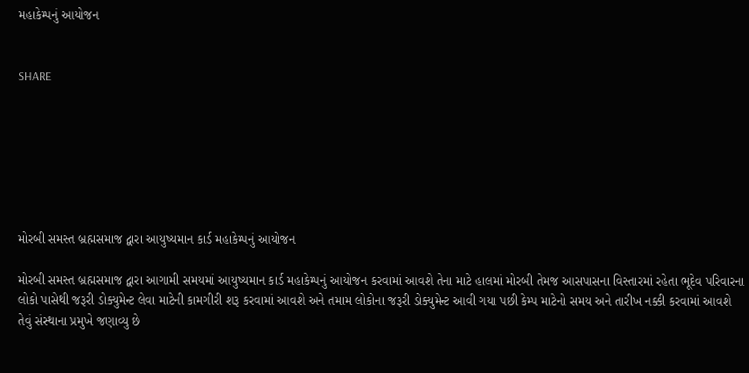મહાકેમ્પનું આયોજન


SHARE







મોરબી સમસ્ત બ્રહ્મસમાજ દ્વારા આયુષ્યમાન કાર્ડ મહાકેમ્પનું આયોજન

મોરબી સમસ્ત બ્રહ્મસમાજ દ્વારા આગામી સમયમાં આયુષ્યમાન કાર્ડ મહાકેમ્પનું આયોજન કરવામાં આવશે તેના માટે હાલમાં મોરબી તેમજ આસપાસના વિસ્તારમાં રહેતા ભૂદેવ પરિવારના લોકો પાસેથી જરૂરી ડોક્યુમેન્ટ લેવા માટેની કામગીરી શરૂ કરવામાં આવશે અને તમામ લોકોના જરૂરી ડોક્યુમેન્ટ આવી ગયા પછી કેમ્પ માટેનો સમય અને તારીખ નક્કી કરવામાં આવશે તેવું સંસ્થાના પ્રમુખે જણાવ્યુ છે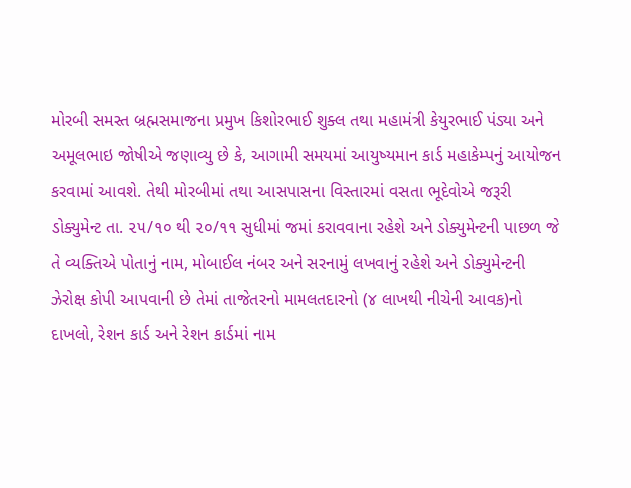મોરબી સમસ્ત બ્રહ્મસમાજના પ્રમુખ કિશોરભાઈ શુક્લ તથા મહામંત્રી કેયુરભાઈ પંડ્યા અને અમૂલભાઇ જોષીએ જણાવ્યુ છે કે, આગામી સમયમાં આયુષ્યમાન કાર્ડ મહાકેમ્પનું આયોજન કરવામાં આવશે. તેથી મોરબીમાં તથા આસપાસના વિસ્તારમાં વસતા ભૂદેવોએ જરૂરી ડોક્યુમેન્ટ તા. ૨૫/૧૦ થી ૨૦/૧૧ સુધીમાં જમાં કરાવવાના રહેશે અને ડોક્યુમેન્ટની પાછળ જે તે વ્યક્તિએ પોતાનું નામ, મોબાઈલ નંબર અને સરનામું લખવાનું રહેશે અને ડોક્યુમેન્ટની ઝેરોક્ષ કોપી આપવાની છે તેમાં તાજેતરનો મામલતદારનો (૪ લાખથી નીચેની આવક)નો દાખલો, રેશન કાર્ડ અને રેશન કાર્ડમાં નામ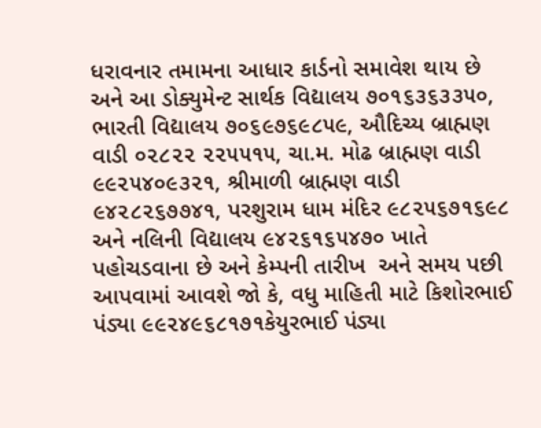ધરાવનાર તમામના આધાર કાર્ડનો સમાવેશ થાય છે અને આ ડોક્યુમેન્ટ સાર્થક વિદ્યાલય ૭૦૧૬૩૬૩૩૫૦, ભારતી વિદ્યાલય ૭૦૬૯૭૬૯૮૫૯, ઔદિચ્ય બ્રાહ્મણ વાડી ૦૨૮૨૨ ૨૨૫૫૧૫, ચા.મ. મોઢ બ્રાહ્મણ વાડી ૯૯૨૫૪૦૯૩૨૧, શ્રીમાળી બ્રાહ્મણ વાડી ૯૪૨૮૨૬૭૭૪૧, પરશુરામ ધામ મંદિર ૯૮૨૫૬૭૧૬૯૮ અને નલિની વિદ્યાલય ૯૪૨૬૧૬૫૪૭૦ ખાતે પહોચડવાના છે અને કેમ્પની તારીખ  અને સમય પછી આપવામાં આવશે જો કે, વધુ માહિતી માટે કિશોરભાઈ પંડ્યા ૯૯૨૪૯૬૮૧૭૧કેયુરભાઈ પંડ્યા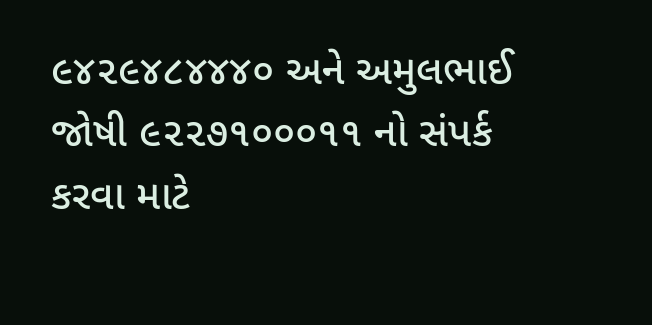૯૪૨૯૪૮૪૪૪૦ અને અમુલભાઈ જોષી ૯૨૨૭૧૦૦૦૧૧ નો સંપર્ક કરવા માટે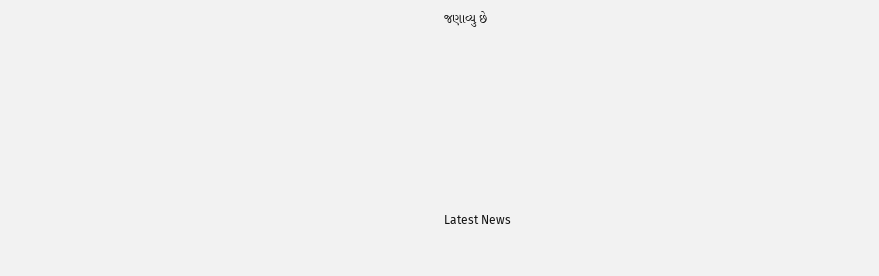જણાવ્યુ છે






Latest News